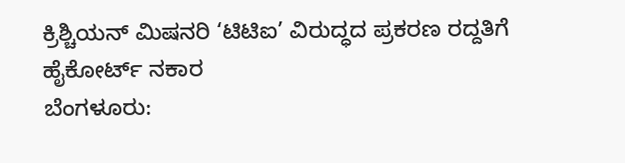ಕ್ರಿಶ್ಚಿಯನ್ ಮಿಷನರಿ ‘ಟಿಟಿಐ’ ವಿರುದ್ಧದ ಪ್ರಕರಣ ರದ್ದತಿಗೆ ಹೈಕೋರ್ಟ್ ನಕಾರ
ಬೆಂಗಳೂರು: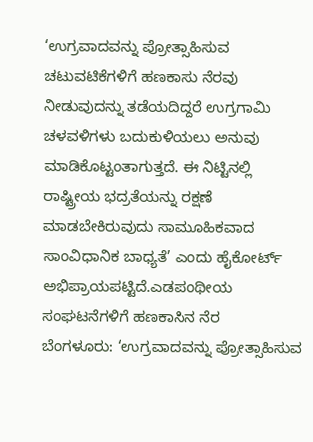‘ಉಗ್ರವಾದವನ್ನು ಪ್ರೋತ್ಸಾಹಿಸುವ ಚಟುವಟಿಕೆಗಳಿಗೆ ಹಣಕಾಸು ನೆರವು ನೀಡುವುದನ್ನು ತಡೆಯದಿದ್ದರೆ ಉಗ್ರಗಾಮಿ ಚಳವಳಿಗಳು ಬದುಕುಳಿಯಲು ಅನುವು ಮಾಡಿಕೊಟ್ಟಂತಾಗುತ್ತದೆ. ಈ ನಿಟ್ಟಿನಲ್ಲಿ ರಾಷ್ಟ್ರೀಯ ಭದ್ರತೆಯನ್ನು ರಕ್ಷಣೆ ಮಾಡಬೇಕಿರುವುದು ಸಾಮೂಹಿಕವಾದ ಸಾಂವಿಧಾನಿಕ ಬಾಧ್ಯತೆ’ ಎಂದು ಹೈಕೋರ್ಟ್ ಅಭಿಪ್ರಾಯಪಟ್ಟಿದೆ.ಎಡಪಂಥೀಯ ಸಂಘಟನೆಗಳಿಗೆ ಹಣಕಾಸಿನ ನೆರ
ಬೆಂಗಳೂರು: ‘ಉಗ್ರವಾದವನ್ನು ಪ್ರೋತ್ಸಾಹಿಸುವ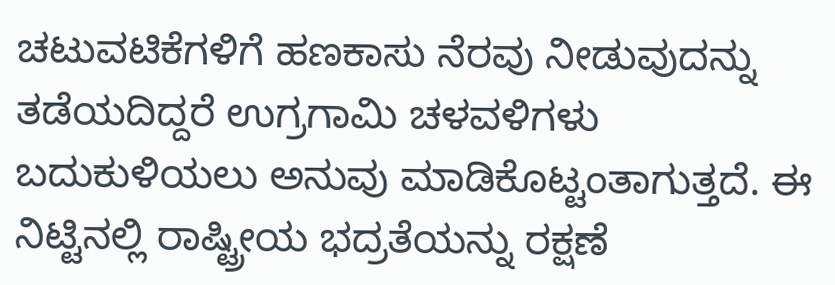ಚಟುವಟಿಕೆಗಳಿಗೆ ಹಣಕಾಸು ನೆರವು ನೀಡುವುದನ್ನು ತಡೆಯದಿದ್ದರೆ ಉಗ್ರಗಾಮಿ ಚಳವಳಿಗಳು ಬದುಕುಳಿಯಲು ಅನುವು ಮಾಡಿಕೊಟ್ಟಂತಾಗುತ್ತದೆ. ಈ ನಿಟ್ಟಿನಲ್ಲಿ ರಾಷ್ಟ್ರೀಯ ಭದ್ರತೆಯನ್ನು ರಕ್ಷಣೆ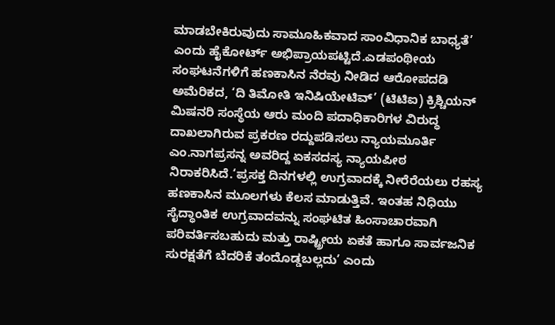ಮಾಡಬೇಕಿರುವುದು ಸಾಮೂಹಿಕವಾದ ಸಾಂವಿಧಾನಿಕ ಬಾಧ್ಯತೆ’ ಎಂದು ಹೈಕೋರ್ಟ್ ಅಭಿಪ್ರಾಯಪಟ್ಟಿದೆ.ಎಡಪಂಥೀಯ ಸಂಘಟನೆಗಳಿಗೆ ಹಣಕಾಸಿನ ನೆರವು ನೀಡಿದ ಆರೋಪದಡಿ ಅಮೆರಿಕದ, ‘ದಿ ತಿಮೋತಿ ಇನಿಷಿಯೇಟಿವ್’ (ಟಿಟಿಐ) ಕ್ರಿಶ್ಚಿಯನ್ ಮಿಷನರಿ ಸಂಸ್ಥೆಯ ಆರು ಮಂದಿ ಪದಾಧಿಕಾರಿಗಳ ವಿರುದ್ಧ ದಾಖಲಾಗಿರುವ ಪ್ರಕರಣ ರದ್ದುಪಡಿಸಲು ನ್ಯಾಯಮೂರ್ತಿ ಎಂ.ನಾಗಪ್ರಸನ್ನ ಅವರಿದ್ದ ಏಕಸದಸ್ಯ ನ್ಯಾಯಪೀಠ ನಿರಾಕರಿಸಿದೆ.‘ಪ್ರಸಕ್ತ ದಿನಗಳಲ್ಲಿ ಉಗ್ರವಾದಕ್ಕೆ ನೀರೆರೆಯಲು ರಹಸ್ಯ ಹಣಕಾಸಿನ ಮೂಲಗಳು ಕೆಲಸ ಮಾಡುತ್ತಿವೆ. ಇಂತಹ ನಿಧಿಯು ಸೈದ್ಧಾಂತಿಕ ಉಗ್ರವಾದವನ್ನು ಸಂಘಟಿತ ಹಿಂಸಾಚಾರವಾಗಿ ಪರಿವರ್ತಿಸಬಹುದು ಮತ್ತು ರಾಷ್ಟ್ರೀಯ ಏಕತೆ ಹಾಗೂ ಸಾರ್ವಜನಿಕ ಸುರಕ್ಷತೆಗೆ ಬೆದರಿಕೆ ತಂದೊಡ್ಡಬಲ್ಲದು’ ಎಂದು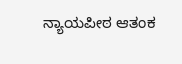ನ್ಯಾಯಪೀಠ ಆತಂಕ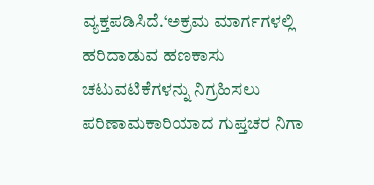ವ್ಯಕ್ತಪಡಿಸಿದೆ.‘ಅಕ್ರಮ ಮಾರ್ಗಗಳಲ್ಲಿ ಹರಿದಾಡುವ ಹಣಕಾಸು ಚಟುವಟಿಕೆಗಳನ್ನು ನಿಗ್ರಹಿಸಲು ಪರಿಣಾಮಕಾರಿಯಾದ ಗುಪ್ತಚರ ನಿಗಾ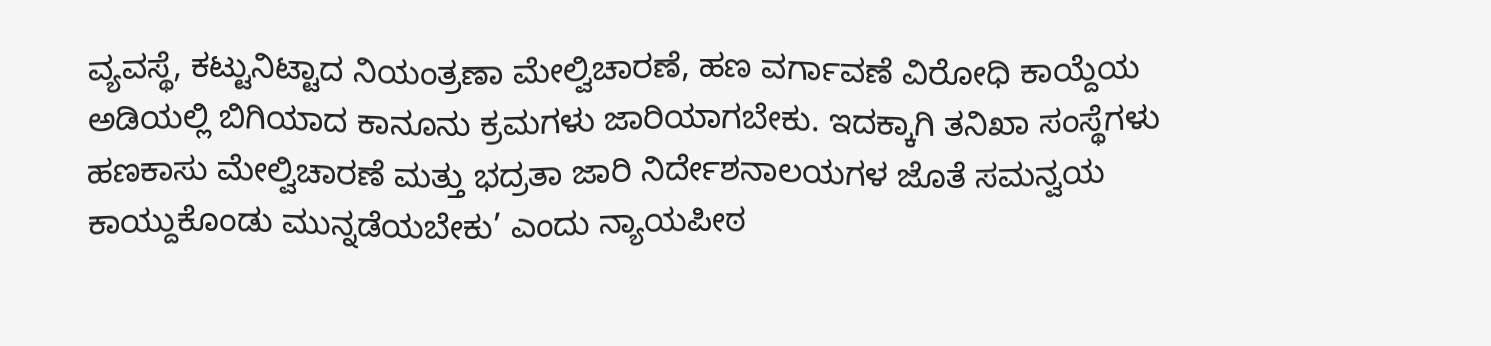ವ್ಯವಸ್ಥೆ, ಕಟ್ಟುನಿಟ್ಟಾದ ನಿಯಂತ್ರಣಾ ಮೇಲ್ವಿಚಾರಣೆ, ಹಣ ವರ್ಗಾವಣೆ ವಿರೋಧಿ ಕಾಯ್ದೆಯ ಅಡಿಯಲ್ಲಿ ಬಿಗಿಯಾದ ಕಾನೂನು ಕ್ರಮಗಳು ಜಾರಿಯಾಗಬೇಕು. ಇದಕ್ಕಾಗಿ ತನಿಖಾ ಸಂಸ್ಥೆಗಳು ಹಣಕಾಸು ಮೇಲ್ವಿಚಾರಣೆ ಮತ್ತು ಭದ್ರತಾ ಜಾರಿ ನಿರ್ದೇಶನಾಲಯಗಳ ಜೊತೆ ಸಮನ್ವಯ ಕಾಯ್ದುಕೊಂಡು ಮುನ್ನಡೆಯಬೇಕು’ ಎಂದು ನ್ಯಾಯಪೀಠ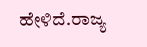ಹೇಳಿದೆ.ರಾಜ್ಯ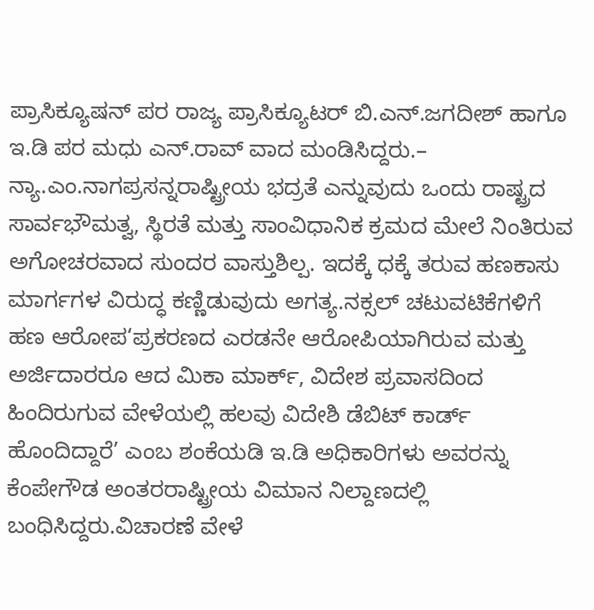ಪ್ರಾಸಿಕ್ಯೂಷನ್ ಪರ ರಾಜ್ಯ ಪ್ರಾಸಿಕ್ಯೂಟರ್ ಬಿ.ಎನ್.ಜಗದೀಶ್ ಹಾಗೂ ಇ.ಡಿ ಪರ ಮಧು ಎನ್.ರಾವ್ ವಾದ ಮಂಡಿಸಿದ್ದರು.– ನ್ಯಾ.ಎಂ.ನಾಗಪ್ರಸನ್ನರಾಷ್ಟ್ರೀಯ ಭದ್ರತೆ ಎನ್ನುವುದು ಒಂದು ರಾಷ್ಟ್ರದ ಸಾರ್ವಭೌಮತ್ವ, ಸ್ಥಿರತೆ ಮತ್ತು ಸಾಂವಿಧಾನಿಕ ಕ್ರಮದ ಮೇಲೆ ನಿಂತಿರುವ ಅಗೋಚರವಾದ ಸುಂದರ ವಾಸ್ತುಶಿಲ್ಪ. ಇದಕ್ಕೆ ಧಕ್ಕೆ ತರುವ ಹಣಕಾಸು ಮಾರ್ಗಗಳ ವಿರುದ್ಧ ಕಣ್ಣಿಡುವುದು ಅಗತ್ಯ.ನಕ್ಸಲ್ ಚಟುವಟಿಕೆಗಳಿಗೆ ಹಣ ಆರೋಪ‘ಪ್ರಕರಣದ ಎರಡನೇ ಆರೋಪಿಯಾಗಿರುವ ಮತ್ತು ಅರ್ಜಿದಾರರೂ ಆದ ಮಿಕಾ ಮಾರ್ಕ್, ವಿದೇಶ ಪ್ರವಾಸದಿಂದ ಹಿಂದಿರುಗುವ ವೇಳೆಯಲ್ಲಿ ಹಲವು ವಿದೇಶಿ ಡೆಬಿಟ್ ಕಾರ್ಡ್ ಹೊಂದಿದ್ದಾರೆ’ ಎಂಬ ಶಂಕೆಯಡಿ ಇ.ಡಿ ಅಧಿಕಾರಿಗಳು ಅವರನ್ನು ಕೆಂಪೇಗೌಡ ಅಂತರರಾಷ್ಟ್ರೀಯ ವಿಮಾನ ನಿಲ್ದಾಣದಲ್ಲಿ ಬಂಧಿಸಿದ್ದರು.ವಿಚಾರಣೆ ವೇಳೆ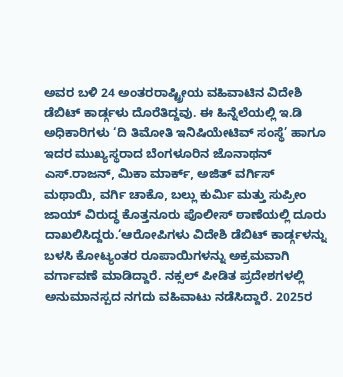ಅವರ ಬಳಿ 24 ಅಂತರರಾಷ್ಟ್ರೀಯ ವಹಿವಾಟಿನ ವಿದೇಶಿ ಡೆಬಿಟ್ ಕಾರ್ಡ್ಗಳು ದೊರೆತಿದ್ದವು. ಈ ಹಿನ್ನೆಲೆಯಲ್ಲಿ ಇ.ಡಿ ಅಧಿಕಾರಿಗಳು ‘ದಿ ತಿಮೋತಿ ಇನಿಷಿಯೇಟಿವ್ ಸಂಸ್ಥೆ’ ಹಾಗೂ ಇದರ ಮುಖ್ಯಸ್ಥರಾದ ಬೆಂಗಳೂರಿನ ಜೊನಾಥನ್ ಎಸ್.ರಾಜನ್, ಮಿಕಾ ಮಾರ್ಕ್, ಅಜಿತ್ ವರ್ಗಿಸ್ ಮಥಾಯಿ, ವರ್ಗಿ ಚಾಕೊ, ಬಲ್ಲು ಕುರ್ಮಿ ಮತ್ತು ಸುಪ್ರೀಂ ಜಾಯ್ ವಿರುದ್ಧ ಕೊತ್ತನೂರು ಪೊಲೀಸ್ ಠಾಣೆಯಲ್ಲಿ ದೂರು ದಾಖಲಿಸಿದ್ದರು.‘ಆರೋಪಿಗಳು ವಿದೇಶಿ ಡೆಬಿಟ್ ಕಾರ್ಡ್ಗಳನ್ನು ಬಳಸಿ ಕೋಟ್ಯಂತರ ರೂಪಾಯಿಗಳನ್ನು ಅಕ್ರಮವಾಗಿ ವರ್ಗಾವಣೆ ಮಾಡಿದ್ದಾರೆ. ನಕ್ಸಲ್ ಪೀಡಿತ ಪ್ರದೇಶಗಳಲ್ಲಿ ಅನುಮಾನಸ್ಪದ ನಗದು ವಹಿವಾಟು ನಡೆಸಿದ್ದಾರೆ. 2025ರ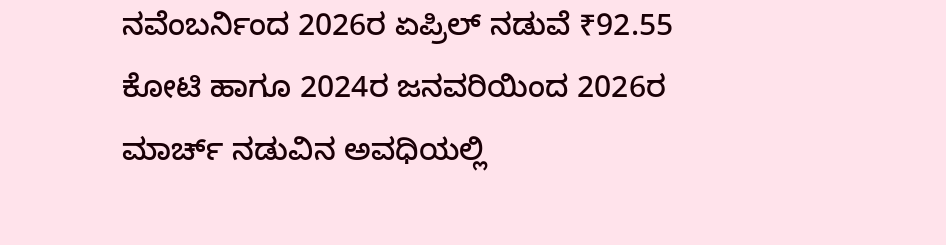ನವೆಂಬರ್ನಿಂದ 2026ರ ಏಪ್ರಿಲ್ ನಡುವೆ ₹92.55 ಕೋಟಿ ಹಾಗೂ 2024ರ ಜನವರಿಯಿಂದ 2026ರ ಮಾರ್ಚ್ ನಡುವಿನ ಅವಧಿಯಲ್ಲಿ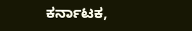ಕರ್ನಾಟಕ,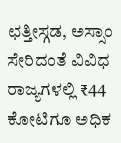ಛತ್ತೀಸ್ಗಡ, ಅಸ್ಸಾಂ ಸೇರಿದಂತೆ ವಿವಿಧ ರಾಜ್ಯಗಳಲ್ಲಿ ₹44 ಕೋಟಿಗೂ ಅಧಿಕ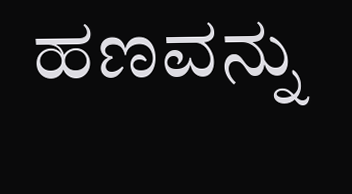ಹಣವನ್ನು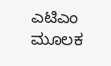ಎಟಿಎಂ ಮೂಲಕ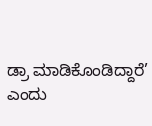ಡ್ರಾ ಮಾಡಿಕೊಂಡಿದ್ದಾರೆ’ ಎಂದು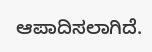ಆಪಾದಿಸಲಾಗಿದೆ.